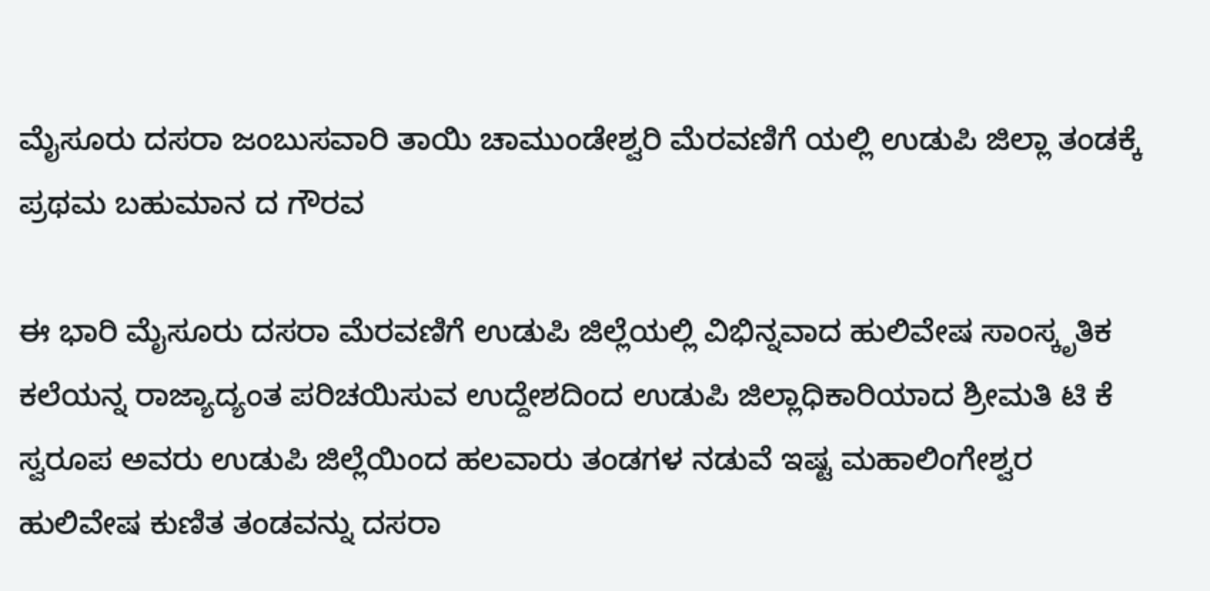ಮೈಸೂರು ದಸರಾ ಜಂಬುಸವಾರಿ ತಾಯಿ ಚಾಮುಂಡೇಶ್ವರಿ ಮೆರವಣಿಗೆ ಯಲ್ಲಿ ಉಡುಪಿ ಜಿಲ್ಲಾ ತಂಡಕ್ಕೆ ಪ್ರಥಮ ಬಹುಮಾನ ದ ಗೌರವ

ಈ ಭಾರಿ ಮೈಸೂರು ದಸರಾ ಮೆರವಣಿಗೆ ಉಡುಪಿ ಜಿಲ್ಲೆಯಲ್ಲಿ ವಿಭಿನ್ನವಾದ ಹುಲಿವೇಷ ಸಾಂಸ್ಕೃತಿಕ ಕಲೆಯನ್ನ ರಾಜ್ಯಾದ್ಯಂತ ಪರಿಚಯಿಸುವ ಉದ್ದೇಶದಿಂದ ಉಡುಪಿ ಜಿಲ್ಲಾಧಿಕಾರಿಯಾದ ಶ್ರೀಮತಿ ಟಿ ಕೆ ಸ್ವರೂಪ ಅವರು ಉಡುಪಿ ಜಿಲ್ಲೆಯಿಂದ ಹಲವಾರು ತಂಡಗಳ ನಡುವೆ ಇಷ್ಟ ಮಹಾಲಿಂಗೇಶ್ವರ ಹುಲಿವೇಷ ಕುಣಿತ ತಂಡವನ್ನು ದಸರಾ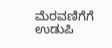ಮೆರವಣಿಗೆಗೆ ಉಡುಪಿ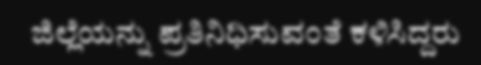ಜಿಲ್ಲೆಯನ್ನು ಪ್ರತಿನಿಧಿಸುವಂತೆ ಕಳಿಸಿದ್ದರು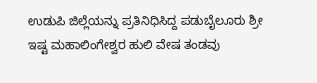ಉಡುಪಿ ಜಿಲ್ಲೆಯನ್ನು ಪ್ರತಿನಿಧಿಸಿದ್ದ ಪಡುಬೈಲೂರು ಶ್ರೀ ಇಷ್ಟ ಮಹಾಲಿಂಗೇಶ್ವರ ಹುಲಿ ವೇಷ ತಂಡವು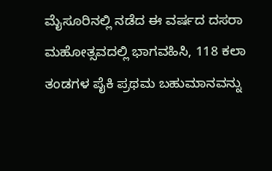ಮೈಸೂರಿನಲ್ಲಿ ನಡೆದ ಈ ವರ್ಷದ ದಸರಾ ಮಹೋತ್ಸವದಲ್ಲಿ ಭಾಗವಹಿಸಿ, 118 ಕಲಾ ತಂಡಗಳ ಪೈಕಿ ಪ್ರಥಮ ಬಹುಮಾನವನ್ನು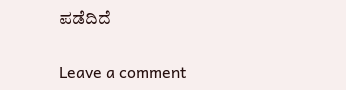ಪಡೆದಿದೆ

Leave a comment